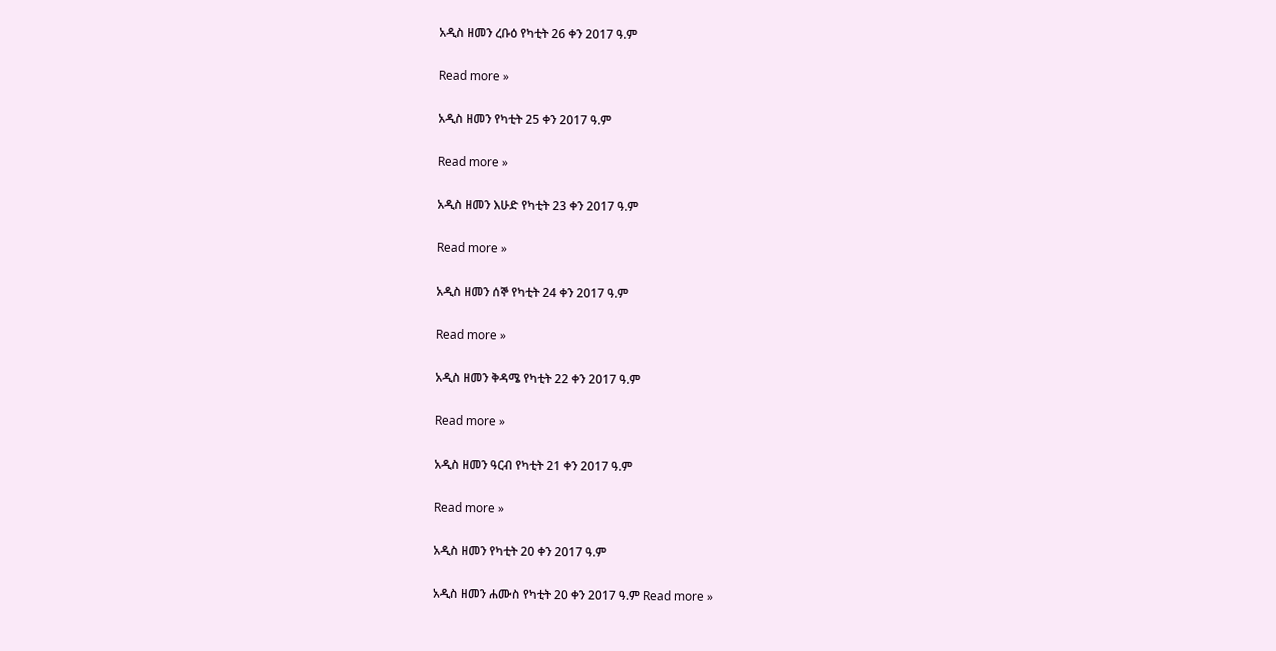አዲስ ዘመን ረቡዕ የካቲት 26 ቀን 2017 ዓ.ም

Read more »

አዲስ ዘመን የካቲት 25 ቀን 2017 ዓ.ም

Read more »

አዲስ ዘመን እሁድ የካቲት 23 ቀን 2017 ዓ.ም

Read more »

አዲስ ዘመን ሰኞ የካቲት 24 ቀን 2017 ዓ.ም

Read more »

አዲስ ዘመን ቅዳሜ የካቲት 22 ቀን 2017 ዓ.ም

Read more »

አዲስ ዘመን ዓርብ የካቲት 21 ቀን 2017 ዓ.ም

Read more »

አዲስ ዘመን የካቲት 20 ቀን 2017 ዓ.ም

አዲስ ዘመን ሐሙስ የካቲት 20 ቀን 2017 ዓ.ም Read more »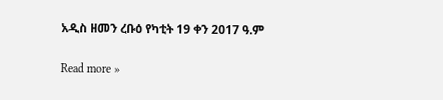አዲስ ዘመን ረቡዕ የካቲት 19 ቀን 2017 ዓ.ም

Read more »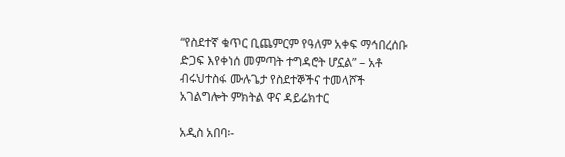“የስደተኛ ቁጥር ቢጨምርም የዓለም አቀፍ ማኅበረሰቡ ድጋፍ እየቀነሰ መምጣት ተግዳሮት ሆኗል” – አቶ ብሩህተስፋ ሙሉጌታ የስደተኞችና ተመላሾች አገልግሎት ምክትል ዋና ዳይሬክተር

አዲስ አበባ፡-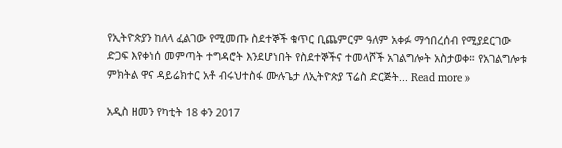የኢትዮጵያን ከለላ ፈልገው የሚመጡ ስደተኞች ቁጥር ቢጨምርም ዓለም አቀፉ ማኅበረሰብ የሚያደርገው ድጋፍ እየቀነሰ መምጣት ተግዳሮት እንደሆነበት የስደተኞችና ተመላሾች አገልግሎት አስታወቀ። የአገልግሎቱ ምክትል ዋና ዳይሬክተር አቶ ብሩህተስፋ ሙሉጌታ ለኢትዮጵያ ፕሬስ ድርጅት... Read more »

አዲስ ዘመን የካቲት 18 ቀን 2017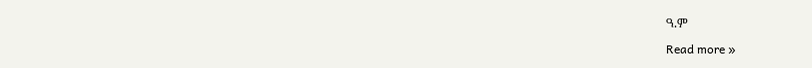ዓ.ም

Read more »